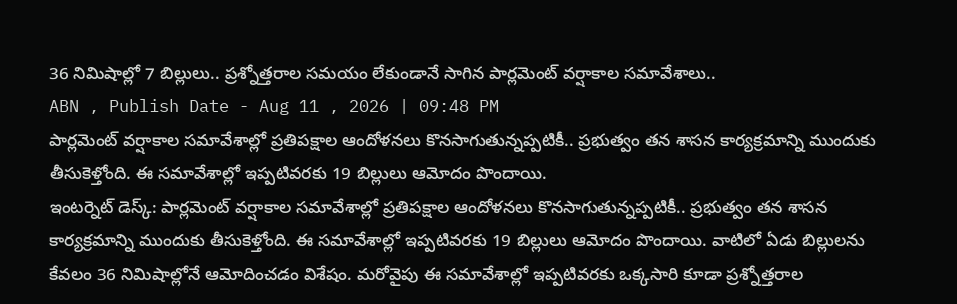36 నిమిషాల్లో 7 బిల్లులు.. ప్రశ్నోత్తరాల సమయం లేకుండానే సాగిన పార్లమెంట్ వర్షాకాల సమావేశాలు..
ABN , Publish Date - Aug 11 , 2026 | 09:48 PM
పార్లమెంట్ వర్షాకాల సమావేశాల్లో ప్రతిపక్షాల ఆందోళనలు కొనసాగుతున్నప్పటికీ.. ప్రభుత్వం తన శాసన కార్యక్రమాన్ని ముందుకు తీసుకెళ్తోంది. ఈ సమావేశాల్లో ఇప్పటివరకు 19 బిల్లులు ఆమోదం పొందాయి.
ఇంటర్నెట్ డెస్క్: పార్లమెంట్ వర్షాకాల సమావేశాల్లో ప్రతిపక్షాల ఆందోళనలు కొనసాగుతున్నప్పటికీ.. ప్రభుత్వం తన శాసన కార్యక్రమాన్ని ముందుకు తీసుకెళ్తోంది. ఈ సమావేశాల్లో ఇప్పటివరకు 19 బిల్లులు ఆమోదం పొందాయి. వాటిలో ఏడు బిల్లులను కేవలం 36 నిమిషాల్లోనే ఆమోదించడం విశేషం. మరోవైపు ఈ సమావేశాల్లో ఇప్పటివరకు ఒక్కసారి కూడా ప్రశ్నోత్తరాల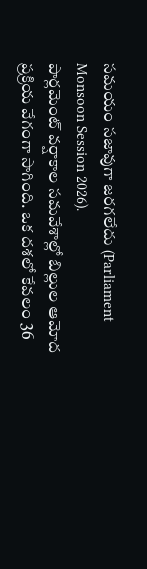సమయం సజావుగా జరగలేదు (Parliament Monsoon Session 2026).
పార్లమెంట్ వర్షాకాల సమవేశాల్లో బిల్లుల ఆమోద ప్రక్రియ వేగంగా సాగింది. ఒక దశలో కేవలం 36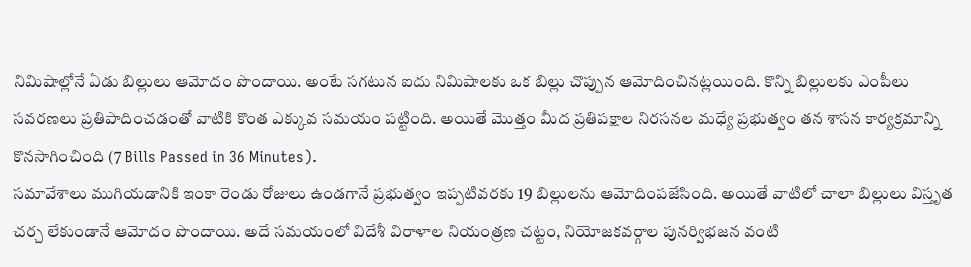నిమిషాల్లోనే ఏడు బిల్లులు ఆమోదం పొందాయి. అంటే సగటున ఐదు నిమిషాలకు ఒక బిల్లు చొప్పున ఆమోదించినట్లయింది. కొన్ని బిల్లులకు ఎంపీలు సవరణలు ప్రతిపాదించడంతో వాటికి కొంత ఎక్కువ సమయం పట్టింది. అయితే మొత్తం మీద ప్రతిపక్షాల నిరసనల మధ్యే ప్రభుత్వం తన శాసన కార్యక్రమాన్ని కొనసాగించింది (7 Bills Passed in 36 Minutes).
సమావేశాలు ముగియడానికి ఇంకా రెండు రోజులు ఉండగానే ప్రభుత్వం ఇప్పటివరకు 19 బిల్లులను ఆమోదింపజేసింది. అయితే వాటిలో చాలా బిల్లులు విస్తృత చర్చ లేకుండానే ఆమోదం పొందాయి. అదే సమయంలో విదేశీ విరాళాల నియంత్రణ చట్టం, నియోజకవర్గాల పునర్విభజన వంటి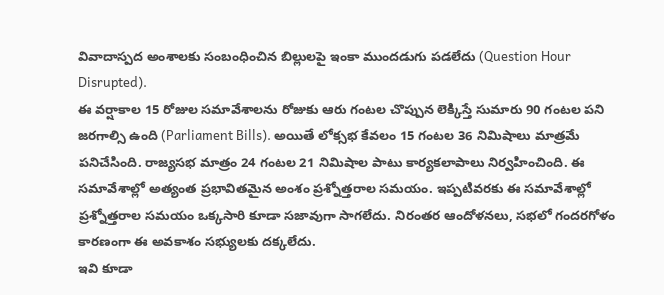వివాదాస్పద అంశాలకు సంబంధించిన బిల్లులపై ఇంకా ముందడుగు పడలేదు (Question Hour Disrupted).
ఈ వర్షాకాల 15 రోజుల సమావేశాలను రోజుకు ఆరు గంటల చొప్పున లెక్కిస్తే సుమారు 90 గంటల పని జరగాల్సి ఉంది (Parliament Bills). అయితే లోక్సభ కేవలం 15 గంటల 36 నిమిషాలు మాత్రమే పనిచేసింది. రాజ్యసభ మాత్రం 24 గంటల 21 నిమిషాల పాటు కార్యకలాపాలు నిర్వహించింది. ఈ సమావేశాల్లో అత్యంత ప్రభావితమైన అంశం ప్రశ్నోత్తరాల సమయం. ఇప్పటివరకు ఈ సమావేశాల్లో ప్రశ్నోత్తరాల సమయం ఒక్కసారి కూడా సజావుగా సాగలేదు. నిరంతర ఆందోళనలు, సభలో గందరగోళం కారణంగా ఈ అవకాశం సభ్యులకు దక్కలేదు.
ఇవి కూడా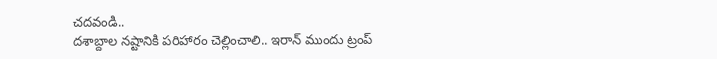చదవండి..
దశాబ్దాల నష్టానికి పరిహారం చెల్లించాలి.. ఇరాన్ ముందు ట్రంప్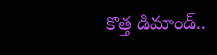కొత్త డిమాండ్..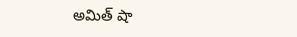అమిత్ షా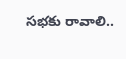సభకు రావాలి..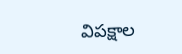విపక్షాల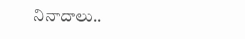నినాదాలు..